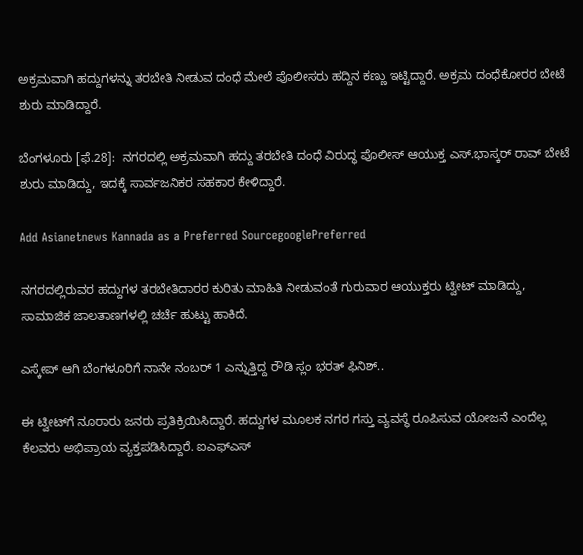ಅಕ್ರಮವಾಗಿ ಹದ್ದುಗಳನ್ನು ತರಬೇತಿ ನೀಡುವ ದಂಧೆ ಮೇಲೆ ಪೊಲೀಸರು ಹದ್ದಿನ ಕಣ್ಣು ಇಟ್ಟಿದ್ದಾರೆ. ಅಕ್ರಮ ದಂಧೆಕೋರರ ಬೇಟೆ ಶುರು ಮಾಡಿದ್ದಾರೆ.

ಬೆಂಗಳೂರು [ಫೆ.28]:  ನಗರದಲ್ಲಿ ಅಕ್ರಮವಾಗಿ ಹದ್ದು ತರಬೇತಿ ದಂಧೆ ವಿರುದ್ಧ ಪೊಲೀಸ್‌ ಆಯುಕ್ತ ಎಸ್‌.ಭಾಸ್ಕರ್‌ ರಾವ್‌ ಬೇಟೆ ಶುರು ಮಾಡಿದ್ದು, ಇದಕ್ಕೆ ಸಾರ್ವಜನಿಕರ ಸಹಕಾರ ಕೇಳಿದ್ದಾರೆ.

Add Asianetnews Kannada as a Preferred SourcegooglePreferred

ನಗರದಲ್ಲಿರುವರ ಹದ್ದುಗಳ ತರಬೇತಿದಾರರ ಕುರಿತು ಮಾಹಿತಿ ನೀಡುವಂತೆ ಗುರುವಾರ ಆಯುಕ್ತರು ಟ್ವೀಟ್‌ ಮಾಡಿದ್ದು, ಸಾಮಾಜಿಕ ಜಾಲತಾಣಗಳಲ್ಲಿ ಚರ್ಚೆ ಹುಟ್ಟು ಹಾಕಿದೆ.

ಎಸ್ಕೇಪ್ ಆಗಿ ಬೆಂಗಳೂರಿಗೆ ನಾನೇ ನಂಬರ್ 1 ಎನ್ನುತ್ತಿದ್ದ ರೌಡಿ ಸ್ಲಂ ಭರತ್ ಫಿನಿಶ್..

ಈ ಟ್ವೀಟ್‌ಗೆ ನೂರಾರು ಜನರು ಪ್ರತಿಕ್ರಿಯಿಸಿದ್ದಾರೆ. ಹದ್ದುಗಳ ಮೂಲಕ ನಗರ ಗಸ್ತು ವ್ಯವಸ್ಥೆ ರೂಪಿಸುವ ಯೋಜನೆ ಎಂದೆಲ್ಲ ಕೆಲವರು ಅಭಿಪ್ರಾಯ ವ್ಯಕ್ತಪಡಿಸಿದ್ದಾರೆ. ಐಎಫ್‌ಎಸ್‌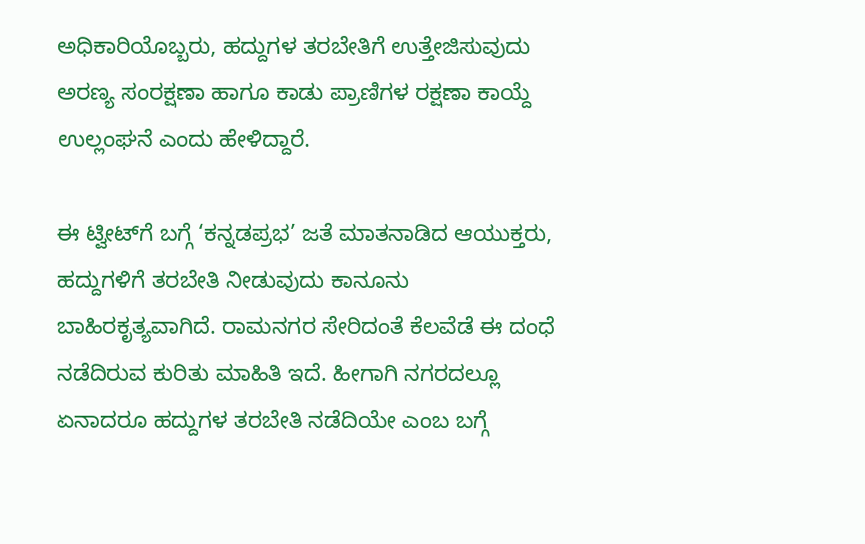ಅಧಿಕಾರಿಯೊಬ್ಬರು, ಹದ್ದುಗಳ ತರಬೇತಿಗೆ ಉತ್ತೇಜಿಸುವುದು ಅರಣ್ಯ ಸಂರಕ್ಷಣಾ ಹಾಗೂ ಕಾಡು ಪ್ರಾಣಿಗಳ ರಕ್ಷಣಾ ಕಾಯ್ದೆ ಉಲ್ಲಂಘನೆ ಎಂದು ಹೇಳಿದ್ದಾರೆ.

ಈ ಟ್ವೀಟ್‌ಗೆ ಬಗ್ಗೆ ‘ಕನ್ನಡಪ್ರಭ’ ಜತೆ ಮಾತನಾಡಿದ ಆಯುಕ್ತರು, ಹದ್ದುಗಳಿಗೆ ತರಬೇತಿ ನೀಡುವುದು ಕಾನೂನು ಬಾಹಿರಕೃತ್ಯವಾಗಿದೆ. ರಾಮನಗರ ಸೇರಿದಂತೆ ಕೆಲವೆಡೆ ಈ ದಂಧೆ ನಡೆದಿರುವ ಕುರಿತು ಮಾಹಿತಿ ಇದೆ. ಹೀಗಾಗಿ ನಗರದಲ್ಲೂ ಏನಾದರೂ ಹದ್ದುಗಳ ತರಬೇತಿ ನಡೆದಿಯೇ ಎಂಬ ಬಗ್ಗೆ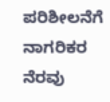ಪರಿಶೀಲನೆಗೆ ನಾಗರಿಕರ ನೆರವು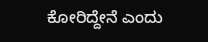ಕೋರಿದ್ದೇನೆ ಎಂದು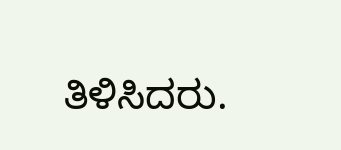ತಿಳಿಸಿದರು.